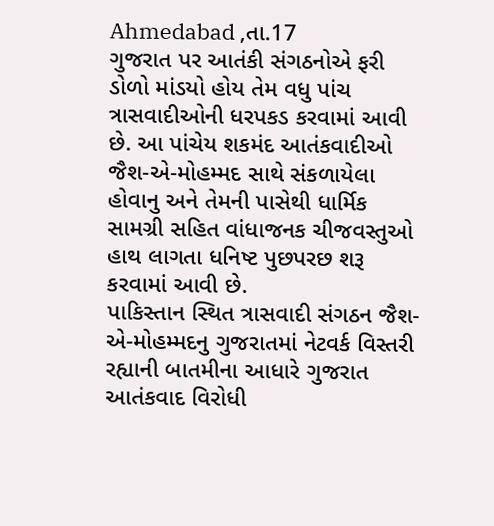Ahmedabad ,તા.17
ગુજરાત પર આતંકી સંગઠનોએ ફરી ડોળો માંડયો હોય તેમ વધુ પાંચ ત્રાસવાદીઓની ધરપકડ કરવામાં આવી છે. આ પાંચેય શકમંદ આતંકવાદીઓ જૈશ-એ-મોહમ્મદ સાથે સંકળાયેલા હોવાનુ અને તેમની પાસેથી ધાર્મિક સામગ્રી સહિત વાંધાજનક ચીજવસ્તુઓ હાથ લાગતા ધનિષ્ટ પુછપરછ શરૂ કરવામાં આવી છે.
પાકિસ્તાન સ્થિત ત્રાસવાદી સંગઠન જૈશ-એ-મોહમ્મદનુ ગુજરાતમાં નેટવર્ક વિસ્તરી રહ્યાની બાતમીના આધારે ગુજરાત આતંકવાદ વિરોધી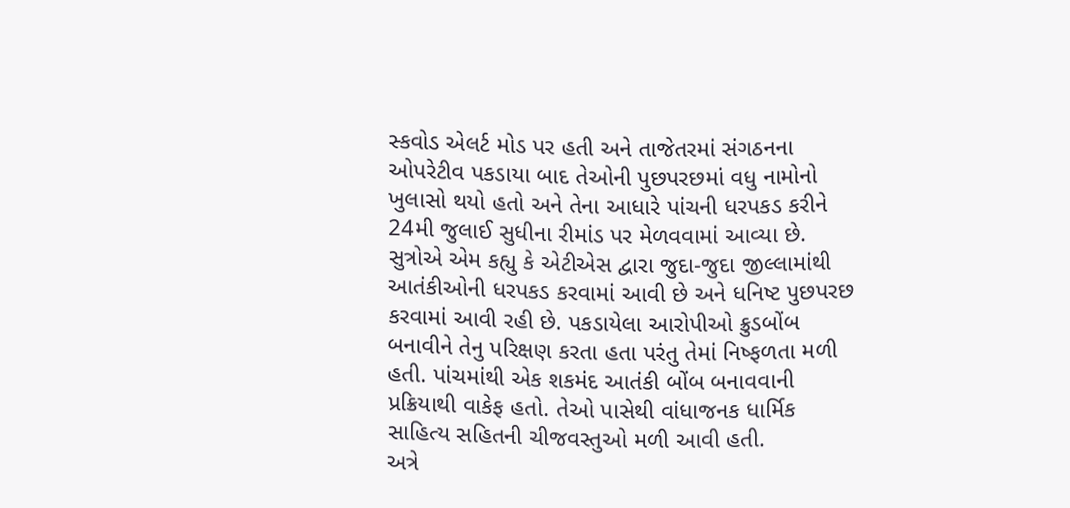સ્કવોડ એલર્ટ મોડ પર હતી અને તાજેતરમાં સંગઠનના ઓપરેટીવ પકડાયા બાદ તેઓની પુછપરછમાં વધુ નામોનો ખુલાસો થયો હતો અને તેના આધારે પાંચની ધરપકડ કરીને 24મી જુલાઈ સુધીના રીમાંડ પર મેળવવામાં આવ્યા છે.
સુત્રોએ એમ કહ્યુ કે એટીએસ દ્વારા જુદા-જુદા જીલ્લામાંથી આતંકીઓની ધરપકડ કરવામાં આવી છે અને ધનિષ્ટ પુછપરછ કરવામાં આવી રહી છે. પકડાયેલા આરોપીઓ ક્રુડબોંબ બનાવીને તેનુ પરિક્ષણ કરતા હતા પરંતુ તેમાં નિષ્ફળતા મળી હતી. પાંચમાંથી એક શકમંદ આતંકી બોંબ બનાવવાની પ્રક્રિયાથી વાકેફ હતો. તેઓ પાસેથી વાંધાજનક ધાર્મિક સાહિત્ય સહિતની ચીજવસ્તુઓ મળી આવી હતી.
અત્રે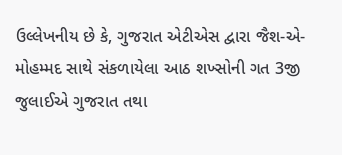ઉલ્લેખનીય છે કે, ગુજરાત એટીએસ દ્વારા જૈશ-એ-મોહમ્મદ સાથે સંકળાયેલા આઠ શખ્સોની ગત 3જી જુલાઈએ ગુજરાત તથા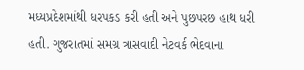મધ્યપ્રદેશમાંથી ધરપકડ કરી હતી અને પુછપરછ હાથ ધરી હતી. ગુજરાતમાં સમગ્ર ત્રાસવાદી નેટવર્ક ભેદવાના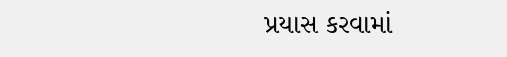પ્રયાસ કરવામાં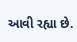આવી રહ્યા છે.